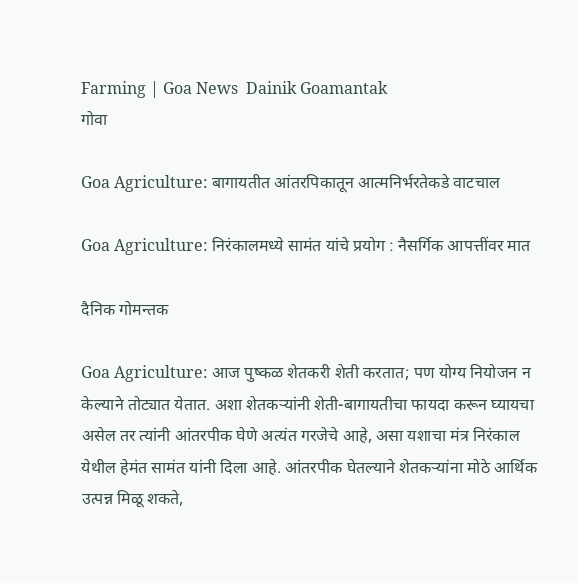Farming | Goa News  Dainik Goamantak
गोवा

Goa Agriculture: बागायतीत आंतरपिकातून आत्मनिर्भरतेकडे वाटचाल

Goa Agriculture: निरंकालमध्ये सामंत यांचे प्रयोग : नैसर्गिक आपत्तींवर मात

दैनिक गोमन्तक

Goa Agriculture: आज पुष्कळ शेतकरी शेती करतात; पण योग्य नियोजन न केल्याने तोट्यात येतात. अशा शेतकऱ्यांनी शेती-बागायतीचा फायदा करून घ्यायचा असेल तर त्यांनी आंतरपीक घेणे अत्यंत गरजेचे आहे, असा यशाचा मंत्र निरंकाल येथील हेमंत सामंत यांनी दिला आहे. आंतरपीक घेतल्याने शेतकऱ्यांना मोठे आर्थिक उत्पन्न मिळू शकते,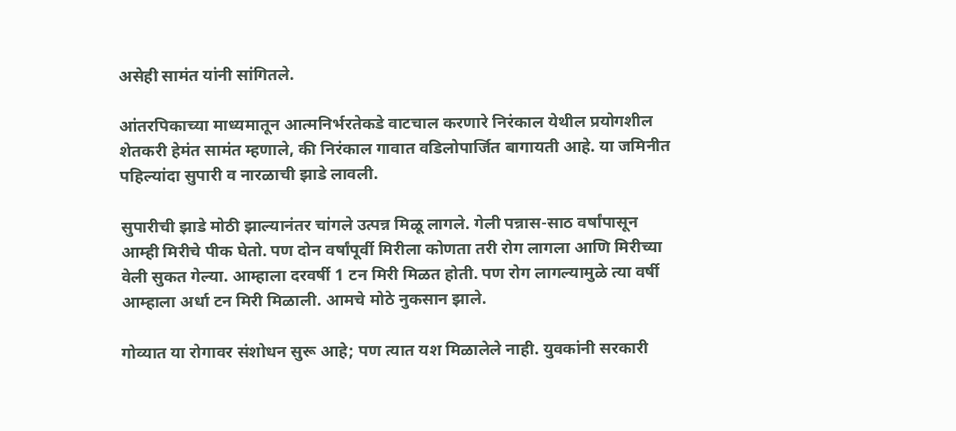असेही सामंत यांनी सांगितले.

आंतरपिकाच्या माध्यमातून आत्मनिर्भरतेकडे वाटचाल करणारे निरंकाल येथील प्रयोगशील शेतकरी हेमंत सामंत म्हणाले, की निरंकाल गावात वडिलोपार्जित बागायती आहे. या जमिनीत पहिल्यांदा सुपारी व नारळाची झाडे लावली.

सुपारीची झाडे मोठी झाल्यानंतर चांगले उत्पन्न मिळू लागले. गेली पन्नास-साठ वर्षांपासून आम्ही मिरीचे पीक घेतो. पण दोन वर्षांपूर्वी मिरीला कोणता तरी रोग लागला आणि मिरीच्या वेली सुकत गेल्या. आम्हाला दरवर्षी 1 टन मिरी मिळत होती. पण रोग लागल्यामुळे त्या वर्षी आम्हाला अर्धा टन मिरी मिळाली. आमचे मोठे नुकसान झाले.

गोव्यात या रोगावर संशोधन सुरू आहे; पण त्यात यश मिळालेले नाही. युवकांनी सरकारी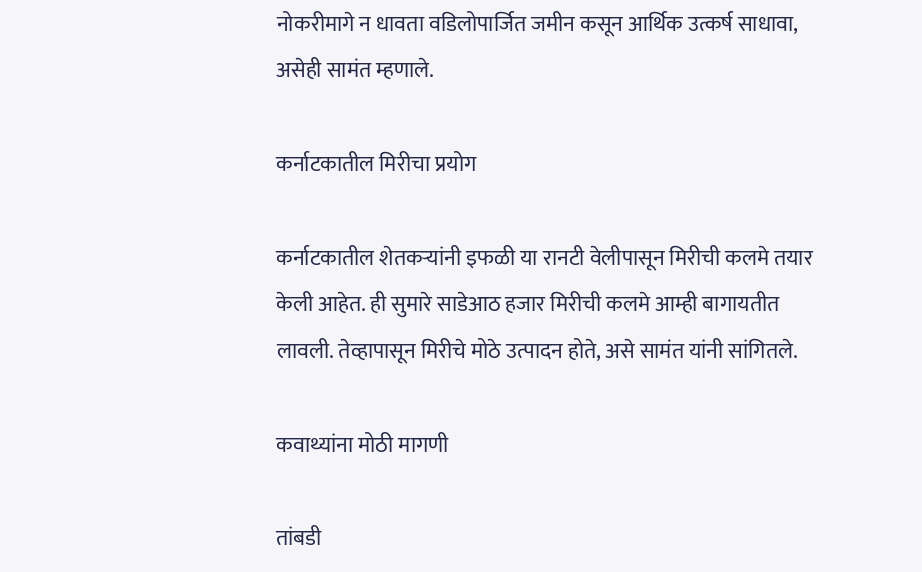नोकरीमागे न धावता वडिलोपार्जित जमीन कसून आर्थिक उत्कर्ष साधावा, असेही सामंत म्हणाले.

कर्नाटकातील मिरीचा प्रयोग

कर्नाटकातील शेतकऱ्यांनी इफळी या रानटी वेलीपासून मिरीची कलमे तयार केली आहेत. ही सुमारे साडेआठ हजार मिरीची कलमे आम्ही बागायतीत लावली. तेव्हापासून मिरीचे मोठे उत्पादन होते, असे सामंत यांनी सांगितले.

कवाथ्यांना मोठी मागणी

तांबडी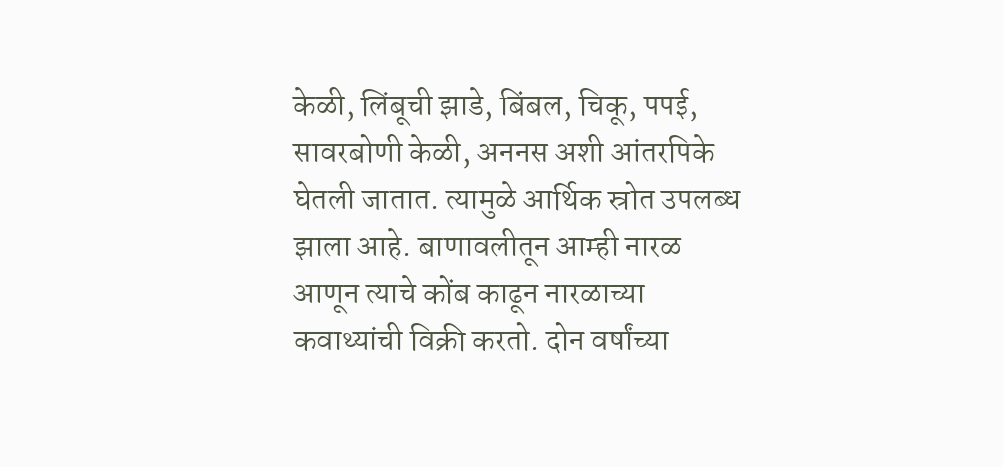केळी, लिंबूची झाडे, बिंबल, चिकू, पपई, सावरबोणी केळी, अननस अशी आंतरपिके घेतली जातात. त्यामुळे आर्थिक स्रोत उपलब्ध झाला आहे. बाणावलीतून आम्ही नारळ आणून त्याचे कोंब काढून नारळाच्या कवाथ्यांची विक्री करतो. दोन वर्षांच्या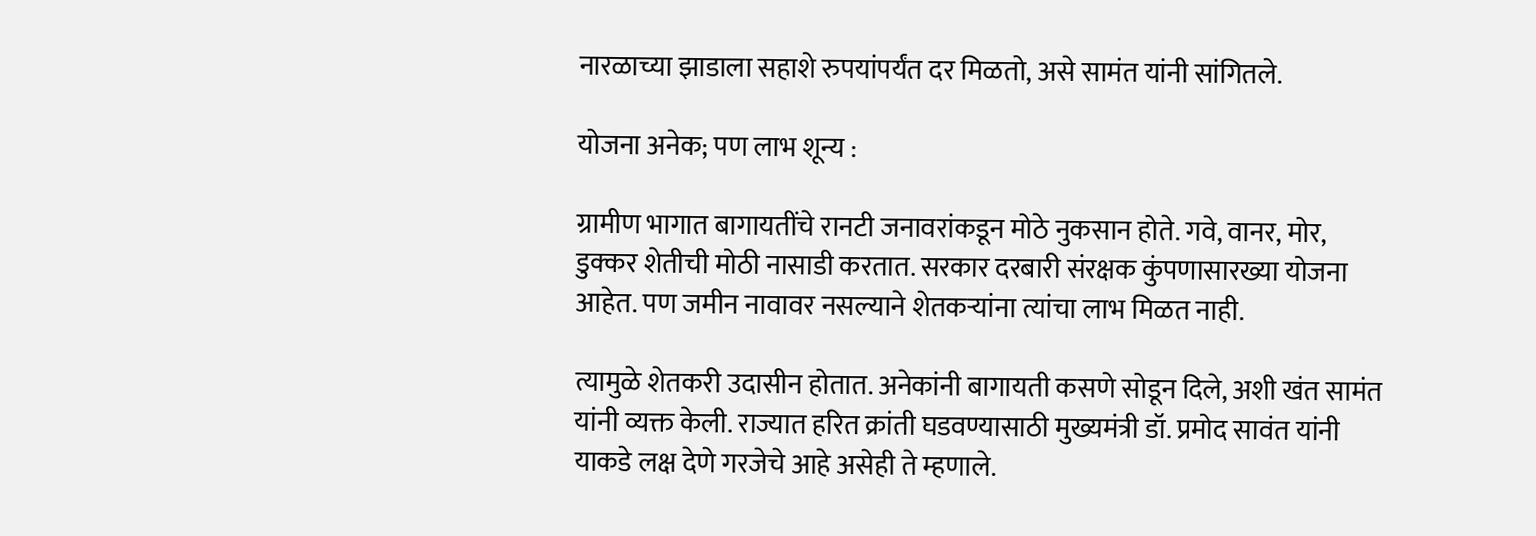नारळाच्या झाडाला सहाशे रुपयांपर्यंत दर मिळतो, असे सामंत यांनी सांगितले.

योजना अनेक; पण लाभ शून्य :

ग्रामीण भागात बागायतींचे रानटी जनावरांकडून मोठे नुकसान होते. गवे, वानर, मोर, डुक्कर शेतीची मोठी नासाडी करतात. सरकार दरबारी संरक्षक कुंपणासारख्या योजना आहेत. पण जमीन नावावर नसल्याने शेतकऱ्यांना त्यांचा लाभ मिळत नाही.

त्यामुळे शेतकरी उदासीन होतात. अनेकांनी बागायती कसणे सोडून दिले, अशी खंत सामंत यांनी व्यक्त केली. राज्यात हरित क्रांती घडवण्यासाठी मुख्यमंत्री डॉ. प्रमोद सावंत यांनी याकडे लक्ष देणे गरजेचे आहे असेही ते म्हणाले.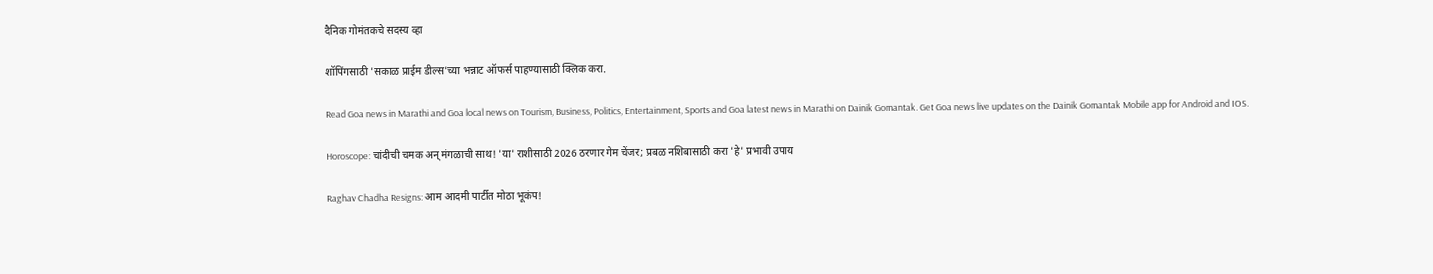दैनिक गोमंतकचे सदस्य व्हा

शॉपिंगसाठी 'सकाळ प्राईम डील्स'च्या भन्नाट ऑफर्स पाहण्यासाठी क्लिक करा.

Read Goa news in Marathi and Goa local news on Tourism, Business, Politics, Entertainment, Sports and Goa latest news in Marathi on Dainik Gomantak. Get Goa news live updates on the Dainik Gomantak Mobile app for Android and IOS.

Horoscope: चांदीची चमक अन् मंगळाची साथ! 'या' राशीसाठी 2026 ठरणार गेम चेंजर; प्रबळ नशिबासाठी करा 'हे' प्रभावी उपाय

Raghav Chadha Resigns: आम आदमी पार्टीत मोठा भूकंप!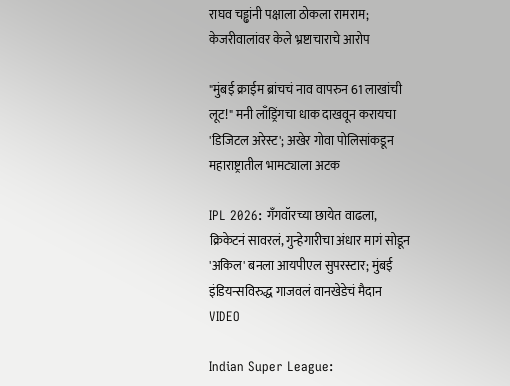राघव चड्ढांनी पक्षाला ठोकला रामराम; केजरीवालांवर केले भ्रष्टाचाराचे आरोप

"मुंबई क्राईम ब्रांचचं नाव वापरुन 61 लाखांची लूट!" मनी लाँड्रिंगचा धाक दाखवून करायचा 'डिजिटल अरेस्ट'; अखेर गोवा पोलिसांकडून महाराष्ट्रातील भामट्याला अटक

IPL 2026: गँगवॉरच्या छायेत वाढला, क्रिकेटनं सावरलं, गुन्हेगारीचा अंधार मागं सोडून 'अकिल' बनला आयपीएल सुपरस्टार; मुंबई इंडियन्सविरुद्ध गाजवलं वानखेडेचं मैदान VIDEO

Indian Super League: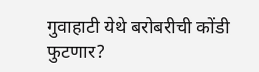गुवाहाटी येथे बरोबरीची कोंडी फुटणार?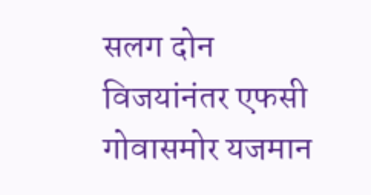सलग दोन विजयांनंतर एफसी गोवासमोर यजमान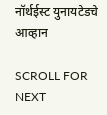नॉर्थईस्ट युनायटेडचे आव्हान

SCROLL FOR NEXT